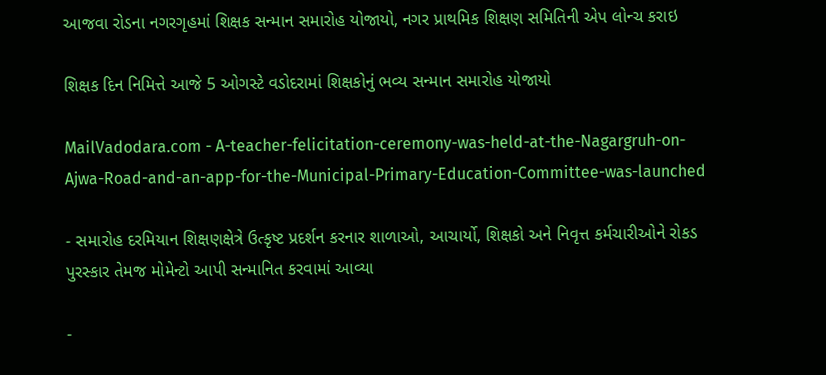આજવા રોડના નગરગૃહમાં શિક્ષક સન્માન સમારોહ યોજાયો, નગર પ્રાથમિક શિક્ષણ સમિતિની એપ લોન્ચ કરાઇ

શિક્ષક દિન નિમિત્તે આજે 5 ઓગસ્ટે વડોદરામાં શિક્ષકોનું ભવ્ય સન્માન સમારોહ યોજાયો

MailVadodara.com - A-teacher-felicitation-ceremony-was-held-at-the-Nagargruh-on-Ajwa-Road-and-an-app-for-the-Municipal-Primary-Education-Committee-was-launched

- સમારોહ દરમિયાન શિક્ષણક્ષેત્રે ઉત્કૃષ્ટ પ્રદર્શન કરનાર શાળાઓ, આચાર્યો, શિક્ષકો અને નિવૃત્ત કર્મચારીઓને રોકડ પુરસ્કાર તેમજ મોમેન્ટો આપી સન્માનિત કરવામાં આવ્યા

-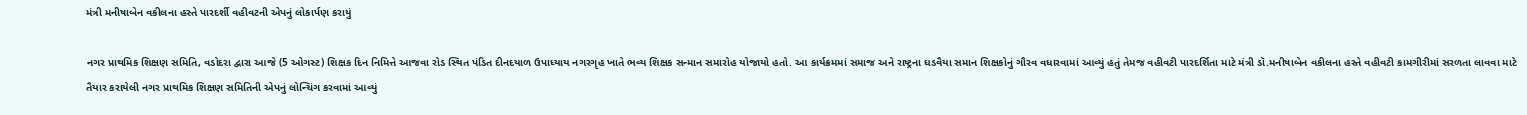મંત્રી મનીષાબેન વકીલના હસ્તે પારદર્શી વહીવટની એપનું લોકાર્પણ કરાયું

નગર પ્રાથમિક શિક્ષણ સમિતિ, વડોદરા દ્વારા આજે (5 ઓગસ્ટ) શિક્ષક દિન નિમિત્તે આજવા રોડ સ્થિત પંડિત દીનદયાળ ઉપાધ્યાય નગરગૃહ ખાતે ભવ્ય શિક્ષક સન્માન સમારોહ યોજાયો હતો. આ કાર્યક્રમમાં સમાજ અને રાષ્ટ્રના ઘડવૈયા સમાન શિક્ષકોનું ગૌરવ વધારવામાં આવ્યું હતું તેમજ વહીવટી પારદર્શિતા માટે મંત્રી ડૉ.મનીષાબેન વકીલના હસ્તે વહીવટી કામગીરીમાં સરળતા લાવવા માટે તૈયાર કરાયેલી નગર પ્રાથમિક શિક્ષણ સમિતિની એપનું લોન્ચિંગ કરવામાં આવ્યું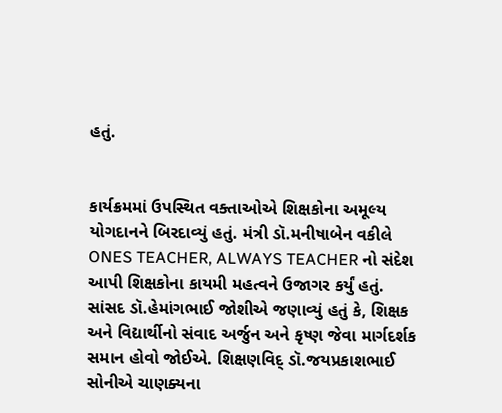હતું.


કાર્યક્રમમાં ઉપસ્થિત વક્તાઓએ શિક્ષકોના અમૂલ્ય યોગદાનને બિરદાવ્યું હતું. મંત્રી ડૉ.મનીષાબેન વકીલે ONES TEACHER, ALWAYS TEACHER નો સંદેશ આપી શિક્ષકોના કાયમી મહત્વને ઉજાગર કર્યું હતું. સાંસદ ડૉ.હેમાંગભાઈ જોશીએ જણાવ્યું હતું કે, શિક્ષક અને વિદ્યાર્થીનો સંવાદ અર્જુન અને કૃષ્ણ જેવા માર્ગદર્શક સમાન હોવો જોઈએ. શિક્ષણવિદ્ ડૉ.જયપ્રકાશભાઈ સોનીએ ચાણક્યના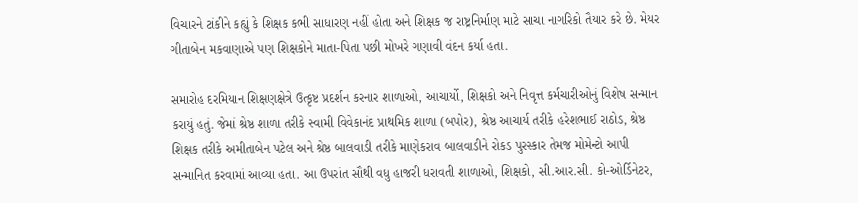વિચારને ટાંકીને કહ્યું કે શિક્ષક કભી સાધારણ નહીં હોતા અને શિક્ષક જ રાષ્ટ્રનિર્માણ માટે સાચા નાગરિકો તૈયાર કરે છે. મેયર ગીતાબેન મકવાણાએ પણ શિક્ષકોને માતા-પિતા પછી મોખરે ગણાવી વંદન કર્યા હતા.

સમારોહ દરમિયાન શિક્ષણક્ષેત્રે ઉત્કૃષ્ટ પ્રદર્શન કરનાર શાળાઓ, આચાર્યો, શિક્ષકો અને નિવૃત્ત કર્મચારીઓનું વિશેષ સન્માન કરાયું હતું. જેમાં શ્રેષ્ઠ શાળા તરીકે સ્વામી વિવેકાનંદ પ્રાથમિક શાળા (બપોર), શ્રેષ્ઠ આચાર્ય તરીકે હરેશભાઈ રાઠોડ, શ્રેષ્ઠ શિક્ષક તરીકે અમીતાબેન પટેલ અને શ્રેષ્ઠ બાલવાડી તરીકે માણેકરાવ બાલવાડીને રોકડ પુરસ્કાર તેમજ મોમેન્ટો આપી સન્માનિત કરવામાં આવ્યા હતા. આ ઉપરાંત સૌથી વધુ હાજરી ધરાવતી શાળાઓ, શિક્ષકો, સી.આર.સી. કો-ઓર્ડિનેટર,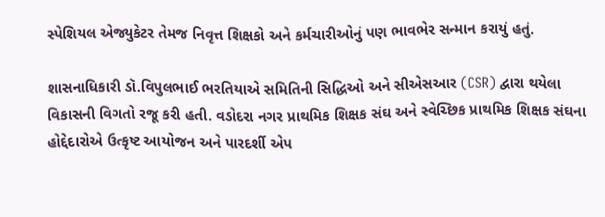સ્પેશિયલ એજ્યુકેટર તેમજ નિવૃત્ત શિક્ષકો અને કર્મચારીઓનું પણ ભાવભેર સન્માન કરાયું હતું.

શાસનાધિકારી ડૉ.વિપુલભાઈ ભરતિયાએ સમિતિની સિદ્ધિઓ અને સીએસઆર (CSR) દ્વારા થયેલા વિકાસની વિગતો રજૂ કરી હતી. વડોદરા નગર પ્રાથમિક શિક્ષક સંઘ અને સ્વેચ્છિક પ્રાથમિક શિક્ષક સંઘના હોદ્દેદારોએ ઉત્કૃષ્ટ આયોજન અને પારદર્શી એપ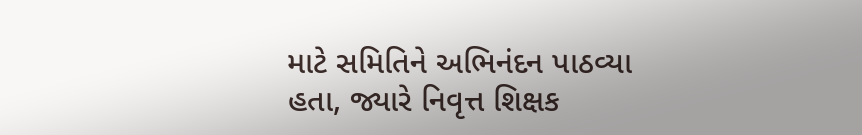માટે સમિતિને અભિનંદન પાઠવ્યા હતા, જ્યારે નિવૃત્ત શિક્ષક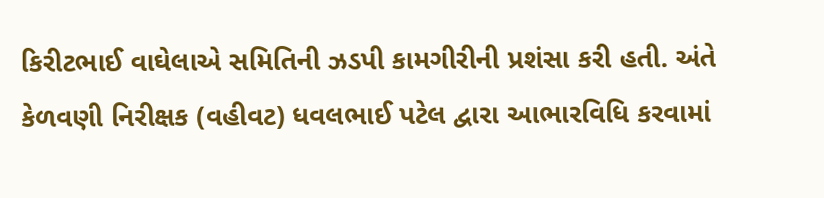કિરીટભાઈ વાઘેલાએ સમિતિની ઝડપી કામગીરીની પ્રશંસા કરી હતી. અંતે કેળવણી નિરીક્ષક (વહીવટ) ધવલભાઈ પટેલ દ્વારા આભારવિધિ કરવામાં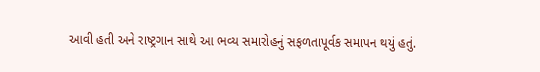આવી હતી અને રાષ્ટ્રગાન સાથે આ ભવ્ય સમારોહનું સફળતાપૂર્વક સમાપન થયું હતું.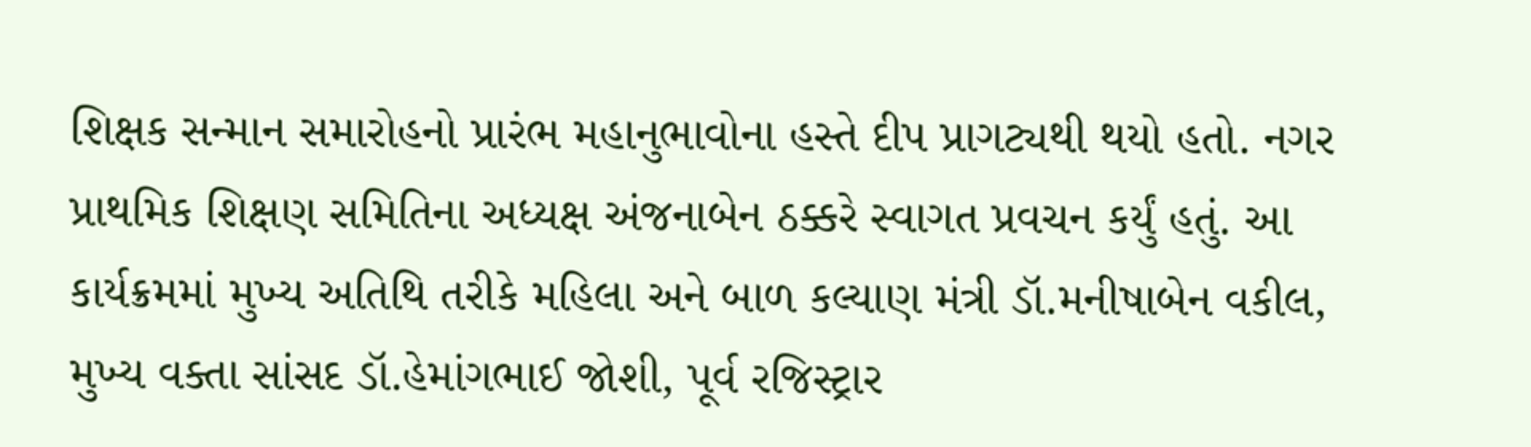શિક્ષક સન્માન સમારોહનો પ્રારંભ મહાનુભાવોના હસ્તે દીપ પ્રાગટ્યથી થયો હતો. નગર પ્રાથમિક શિક્ષણ સમિતિના અધ્યક્ષ અંજનાબેન ઠક્કરે સ્વાગત પ્રવચન કર્યું હતું. આ કાર્યક્રમમાં મુખ્ય અતિથિ તરીકે મહિલા અને બાળ કલ્યાણ મંત્રી ડૉ.મનીષાબેન વકીલ, મુખ્ય વક્તા સાંસદ ડૉ.હેમાંગભાઈ જોશી, પૂર્વ રજિસ્ટ્રાર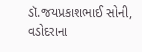ડૉ.જયપ્રકાશભાઈ સોની, વડોદરાના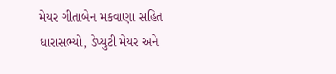મેયર ગીતાબેન મકવાણા સહિત ધારાસભ્યો, ડેપ્યુટી મેયર અને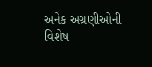અનેક અગ્રણીઓની વિશેષ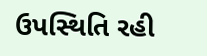ઉપસ્થિતિ રહી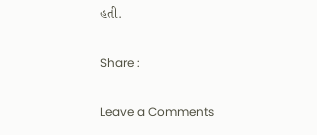હતી.

Share :

Leave a Comments